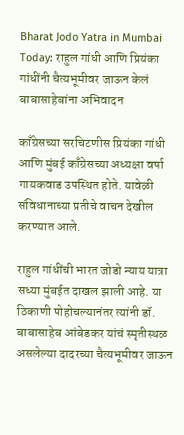Bharat Jodo Yatra in Mumbai Today: राहुल गांधी आणि प्रियंका गांधींनी चैत्यभूमीवर जाऊन केलं बाबासाहेबांना अभिवादन

काँग्रेसच्या सरचिटणीस प्रियंका गांधी आणि मुंबई काँग्रेसच्या अध्यक्षा वर्षा गायकवाड उपस्थित होते. यावेळी संविधानाच्या प्रतीचे वाचन देखील करण्यात आले.

राहुल गांधींची भारत जोडो न्याय यात्रा सध्या मुंबईत दाखल झाली आहे. या ठिकाणी पोहोचल्यानंतर त्यांनी डॉ. बाबासाहेब आंबेडकर यांचं स्मृतीस्थळ असलेल्या दादरच्या चैत्यभूमीवर जाऊन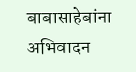बाबासाहेबांना अभिवादन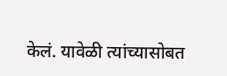केलं. यावेळी त्यांच्यासोबत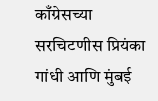काँग्रेसच्या सरचिटणीस प्रियंका गांधी आणि मुंबई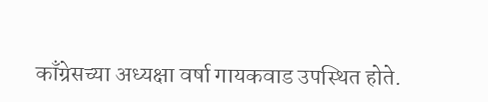काँग्रेसच्या अध्यक्षा वर्षा गायकवाड उपस्थित होते.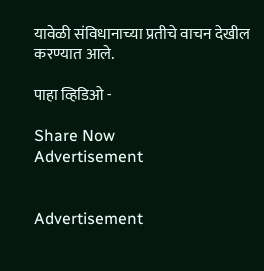यावेळी संविधानाच्या प्रतीचे वाचन देखील करण्यात आले.

पाहा व्हिडिओ -

Share Now
Advertisement


Advertisement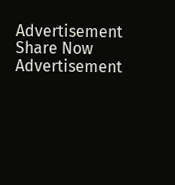Advertisement
Share Now
Advertisement